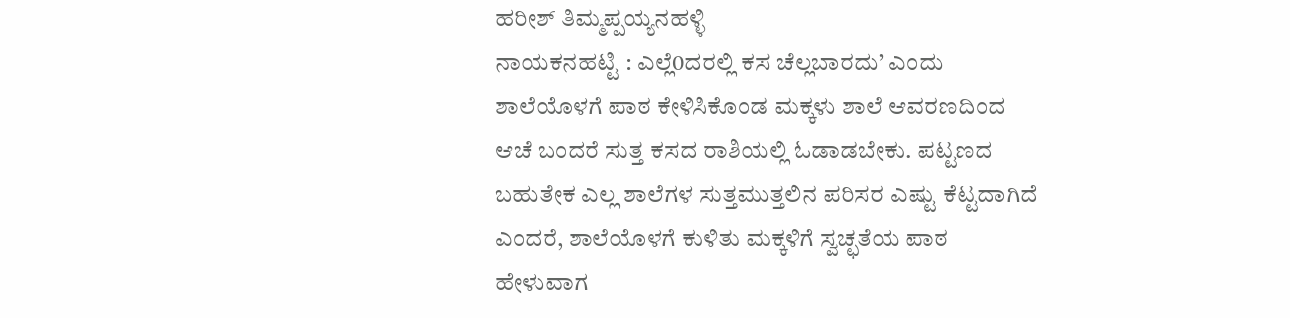ಹರೀಶ್ ತಿಮ್ಮಪ್ಪಯ್ಯನಹಳ್ಳಿ
ನಾಯಕನಹಟ್ಟಿ : ಎಲ್ಲೆ0ದರಲ್ಲಿ ಕಸ ಚೆಲ್ಲಬಾರದು’ ಎಂದು ಶಾಲೆಯೊಳಗೆ ಪಾಠ ಕೇಳಿಸಿಕೊಂಡ ಮಕ್ಕಳು ಶಾಲೆ ಆವರಣದಿಂದ ಆಚೆ ಬಂದರೆ ಸುತ್ತ ಕಸದ ರಾಶಿಯಲ್ಲಿ ಓಡಾಡಬೇಕು. ಪಟ್ಟಣದ ಬಹುತೇಕ ಎಲ್ಲ ಶಾಲೆಗಳ ಸುತ್ತಮುತ್ತಲಿನ ಪರಿಸರ ಎಷ್ಟು ಕೆಟ್ಟದಾಗಿದೆ ಎಂದರೆ, ಶಾಲೆಯೊಳಗೆ ಕುಳಿತು ಮಕ್ಕಳಿಗೆ ಸ್ವಚ್ಛತೆಯ ಪಾಠ ಹೇಳುವಾಗ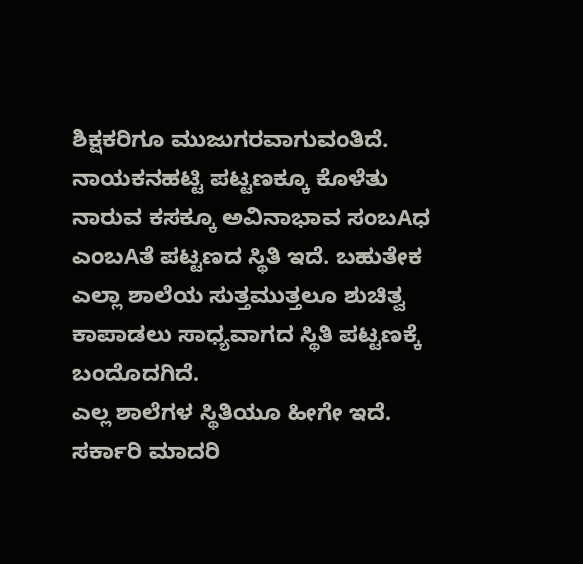ಶಿಕ್ಷಕರಿಗೂ ಮುಜುಗರವಾಗುವಂತಿದೆ.
ನಾಯಕನಹಟ್ಟಿ ಪಟ್ಟಣಕ್ಕೂ ಕೊಳೆತು ನಾರುವ ಕಸಕ್ಕೂ ಅವಿನಾಭಾವ ಸಂಬAಧ ಎಂಬAತೆ ಪಟ್ಟಣದ ಸ್ಥಿತಿ ಇದೆ. ಬಹುತೇಕ ಎಲ್ಲಾ ಶಾಲೆಯ ಸುತ್ತಮುತ್ತಲೂ ಶುಚಿತ್ವ ಕಾಪಾಡಲು ಸಾಧ್ಯವಾಗದ ಸ್ಥಿತಿ ಪಟ್ಟಣಕ್ಕೆ ಬಂದೊದಗಿದೆ.
ಎಲ್ಲ ಶಾಲೆಗಳ ಸ್ಥಿತಿಯೂ ಹೀಗೇ ಇದೆ. ಸರ್ಕಾರಿ ಮಾದರಿ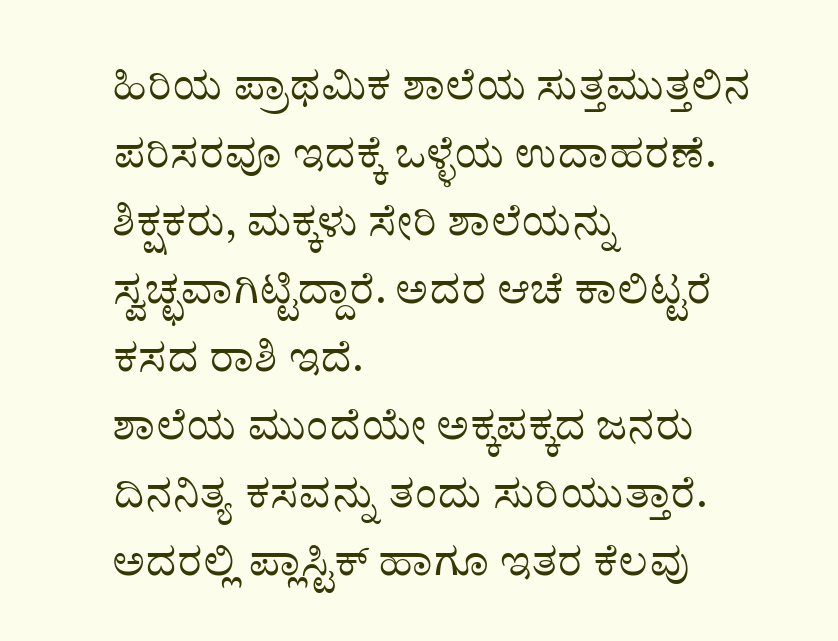ಹಿರಿಯ ಪ್ರಾಥಮಿಕ ಶಾಲೆಯ ಸುತ್ತಮುತ್ತಲಿನ ಪರಿಸರವೂ ಇದಕ್ಕೆ ಒಳ್ಳೆಯ ಉದಾಹರಣೆ. ಶಿಕ್ಷಕರು, ಮಕ್ಕಳು ಸೇರಿ ಶಾಲೆಯನ್ನು ಸ್ವಚ್ಛವಾಗಿಟ್ಟಿದ್ದಾರೆ. ಅದರ ಆಚೆ ಕಾಲಿಟ್ಟರೆ ಕಸದ ರಾಶಿ ಇದೆ.
ಶಾಲೆಯ ಮುಂದೆಯೇ ಅಕ್ಕಪಕ್ಕದ ಜನರು ದಿನನಿತ್ಯ ಕಸವನ್ನು ತಂದು ಸುರಿಯುತ್ತಾರೆ. ಅದರಲ್ಲಿ ಪ್ಲಾಸ್ಟಿಕ್ ಹಾಗೂ ಇತರ ಕೆಲವು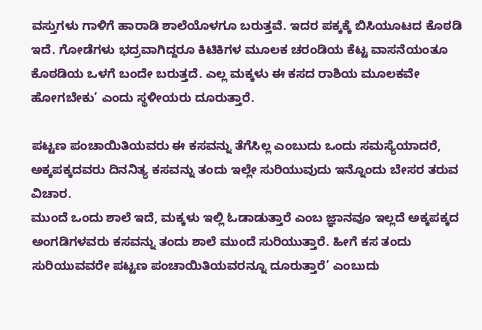ವಸ್ತುಗಳು ಗಾಳಿಗೆ ಹಾರಾಡಿ ಶಾಲೆಯೊಳಗೂ ಬರುತ್ತವೆ. ಇದರ ಪಕ್ಕಕ್ಕೆ ಬಿಸಿಯೂಟದ ಕೊಠಡಿ ಇದೆ. ಗೋಡೆಗಳು ಭದ್ರವಾಗಿದ್ದರೂ ಕಿಟಿಕಿಗಳ ಮೂಲಕ ಚರಂಡಿಯ ಕೆಟ್ಟ ವಾಸನೆಯಂತೂ ಕೊಠಡಿಯ ಒಳಗೆ ಬಂದೇ ಬರುತ್ತದೆ. ಎಲ್ಲ ಮಕ್ಕಳು ಈ ಕಸದ ರಾಶಿಯ ಮೂಲಕವೇ ಹೋಗಬೇಕು’ ಎಂದು ಸ್ಥಳೀಯರು ದೂರುತ್ತಾರೆ.

ಪಟ್ಟಣ ಪಂಚಾಯಿತಿಯವರು ಈ ಕಸವನ್ನು ತೆಗೆಸಿಲ್ಲ ಎಂಬುದು ಒಂದು ಸಮಸ್ಯೆಯಾದರೆ, ಅಕ್ಕಪಕ್ಕದವರು ದಿನನಿತ್ಯ ಕಸವನ್ನು ತಂದು ಇಲ್ಲೇ ಸುರಿಯುವುದು ಇನ್ನೊಂದು ಬೇಸರ ತರುವ ವಿಚಾರ.
ಮುಂದೆ ಒಂದು ಶಾಲೆ ಇದೆ, ಮಕ್ಕಳು ಇಲ್ಲಿ ಓಡಾಡುತ್ತಾರೆ ಎಂಬ ಜ್ಞಾನವೂ ಇಲ್ಲದೆ ಅಕ್ಕಪಕ್ಕದ ಅಂಗಡಿಗಳವರು ಕಸವನ್ನು ತಂದು ಶಾಲೆ ಮುಂದೆ ಸುರಿಯುತ್ತಾರೆ. ಹೀಗೆ ಕಸ ತಂದು ಸುರಿಯುವವರೇ ಪಟ್ಟಣ ಪಂಚಾಯಿತಿಯವರನ್ನೂ ದೂರುತ್ತಾರೆ’ ಎಂಬುದು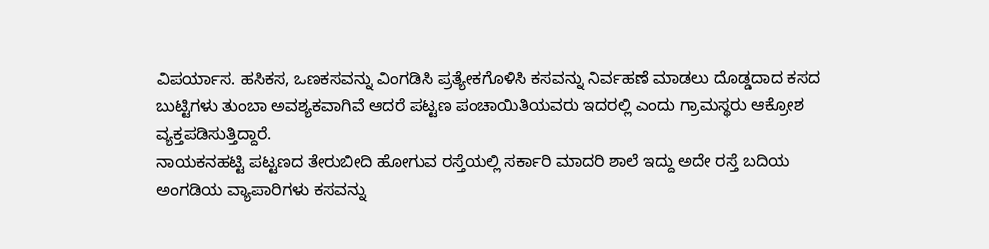ವಿಪರ್ಯಾಸ. ಹಸಿಕಸ, ಒಣಕಸವನ್ನು ವಿಂಗಡಿಸಿ ಪ್ರತ್ಯೇಕಗೊಳಿಸಿ ಕಸವನ್ನು ನಿರ್ವಹಣೆ ಮಾಡಲು ದೊಡ್ಡದಾದ ಕಸದ ಬುಟ್ಟಿಗಳು ತುಂಬಾ ಅವಶ್ಯಕವಾಗಿವೆ ಆದರೆ ಪಟ್ಟಣ ಪಂಚಾಯಿತಿಯವರು ಇದರಲ್ಲಿ ಎಂದು ಗ್ರಾಮಸ್ಥರು ಆಕ್ರೋಶ ವ್ಯಕ್ತಪಡಿಸುತ್ತಿದ್ದಾರೆ.
ನಾಯಕನಹಟ್ಟಿ ಪಟ್ಟಣದ ತೇರುಬೀದಿ ಹೋಗುವ ರಸ್ತೆಯಲ್ಲಿ ಸರ್ಕಾರಿ ಮಾದರಿ ಶಾಲೆ ಇದ್ದು ಅದೇ ರಸ್ತೆ ಬದಿಯ ಅಂಗಡಿಯ ವ್ಯಾಪಾರಿಗಳು ಕಸವನ್ನು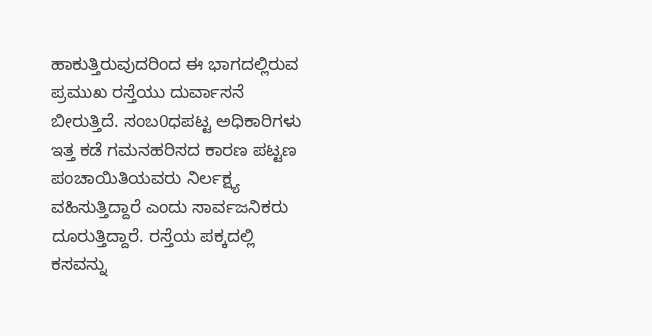ಹಾಕುತ್ತಿರುವುದರಿಂದ ಈ ಭಾಗದಲ್ಲಿರುವ ಪ್ರಮುಖ ರಸ್ತೆಯು ದುರ್ವಾಸನೆ ಬೀರುತ್ತಿದೆ. ಸಂಬ0ಧಪಟ್ಟ ಅಧಿಕಾರಿಗಳು ಇತ್ತ ಕಡೆ ಗಮನಹರಿಸದ ಕಾರಣ ಪಟ್ಟಣ ಪಂಚಾಯಿತಿಯವರು ನಿರ್ಲಕ್ಷ್ಯ ವಹಿಸುತ್ತಿದ್ದಾರೆ ಎಂದು ಸಾರ್ವಜನಿಕರು ದೂರುತ್ತಿದ್ದಾರೆ. ರಸ್ತೆಯ ಪಕ್ಕದಲ್ಲಿ ಕಸವನ್ನು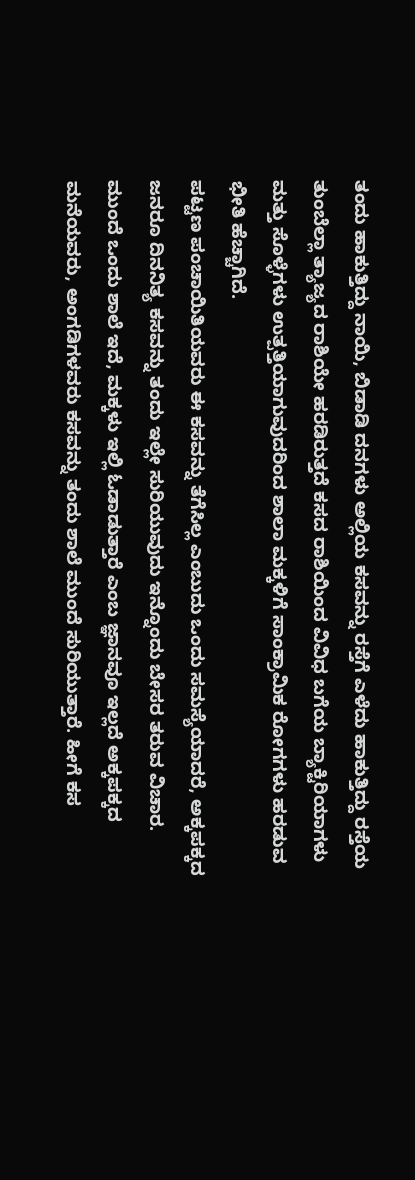ತಂದು ಹಾಕುತ್ತಿದ್ದು ನಾಯಿ, ಬಿಡಾಡಿ ದನಗಳು ಅಲ್ಲಿಯ ಕಸವನ್ನು ರಸ್ತೆಗೆ ಎಳೆದು ಹಾಕುತ್ತಿದ್ದು ರಸ್ತೆಯ ತುಂಬೆಲ್ಲಾ ತ್ಯಾಜ್ಯದ ರಾಶಿಯೇ ಹರಡಿರುತ್ತದೆ ಕಸದ ರಾಶಿಯಿಂದ ವಿವಿಧ ಬಗೆಯ ಬ್ಯಾಕ್ಟಿರಿಯಾಗಳು ಮತ್ತು ಸೊಳ್ಳೆಗಳು ಉತ್ಪತ್ತಿಯಾಗುವುದರಿಂದ ಶಾಲಾ ಮಕ್ಕಳಿಗೆ ಸಾಂಕ್ರಾಮಿಕ ರೋಗಗಳು ಹರಡುವ ಭೀತಿ ಹೆಚ್ಚಾಗಿದೆ.
ಪಟ್ಟಣ ಪಂಚಾಯಿತಿಯವರು ಈ ಕಸವನ್ನು ತೆಗೆಸಿಲ್ಲ ಎಂಬುದು ಒಂದು ಸಮಸ್ಯೆಯಾದರೆ, ಅಕ್ಕಪಕ್ಕದ ಜನರೂ ದಿನನಿತ್ಯ ಕಸವನ್ನು ತಂದು ಇಲ್ಲೇ ಸುರಿಯುವುದು ಇನ್ನೊಂದು ಬೇಸರ ತರುವ ವಿಚಾರ.
ಮುಂದೆ ಒಂದು ಶಾಲೆ ಇದೆ, ಮಕ್ಕಳು ಇಲ್ಲಿ ಓಡಾಡುತ್ತಾರೆ ಎಂಬ ಜ್ಞಾನವೂ ಇಲ್ಲದೆ ಅಕ್ಕಪಕ್ಕದ ಮನೆಯವರು, ಅಂಗಡಿಗಳವರು ಕಸವನ್ನು ತಂದು ಶಾಲೆ ಮುಂದೆ ಸುರಿಯುತ್ತಾರೆ. ಹೀಗೆ ಕಸ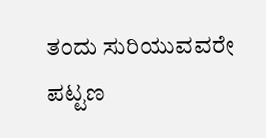ತಂದು ಸುರಿಯುವವರೇ ಪಟ್ಟಣ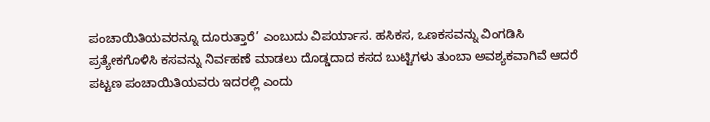ಪಂಚಾಯಿತಿಯವರನ್ನೂ ದೂರುತ್ತಾರೆ’ ಎಂಬುದು ವಿಪರ್ಯಾಸ. ಹಸಿಕಸ, ಒಣಕಸವನ್ನು ವಿಂಗಡಿಸಿ ಪ್ರತ್ಯೇಕಗೊಳಿಸಿ ಕಸವನ್ನು ನಿರ್ವಹಣೆ ಮಾಡಲು ದೊಡ್ಡದಾದ ಕಸದ ಬುಟ್ಟಿಗಳು ತುಂಬಾ ಅವಶ್ಯಕವಾಗಿವೆ ಆದರೆ ಪಟ್ಟಣ ಪಂಚಾಯಿತಿಯವರು ಇದರಲ್ಲಿ ಎಂದು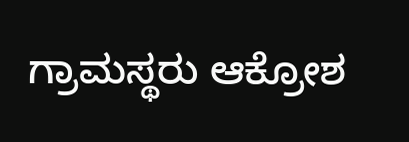ಗ್ರಾಮಸ್ಥರು ಆಕ್ರೋಶ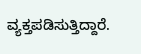ವ್ಯಕ್ತಪಡಿಸುತ್ತಿದ್ದಾರೆ.